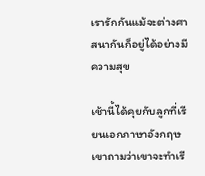เรารักกันแม้จะต่างศาสนากันก็อยู่ได้อย่างมีความสุข

เช้านี้ได้คุยกับลูกที่เรียนเอกภาษาอังกฤษ เขาถามว่าเขาจะทำเรี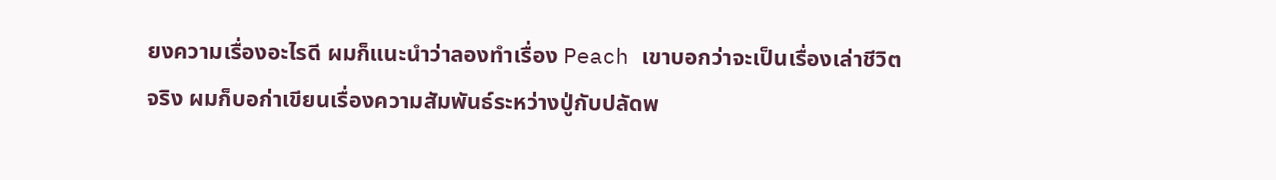ยงความเรื่องอะไรดี ผมก็แนะนำว่าลองทำเรื่อง Peach เขาบอกว่าจะเป็นเรื่องเล่าชีวิตจริง ผมก็บอก่าเขียนเรื่องความสัมพันธ์ระหว่างปู่กับปลัดพ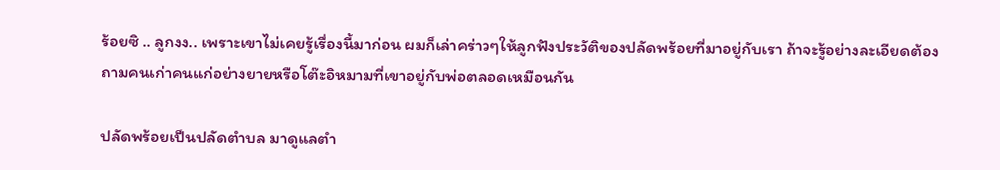ร้อยซิ .. ลูกงง.. เพราะเขาไม่เคยรู้เรื่องนี้มาก่อน ผมก็เล่าคร่าวๆให้ลูกฟังประวัติของปลัดพร้อยที่มาอยู่กับเรา ถ้าจะรู้อย่างละเอียดต้องถามคนเก่าคนแก่อย่างยายหรือโต๊ะอิหมามที่เขาอยู่กับพ่อตลอดเหมือนกัน

ปลัดพร้อยเป็นปลัดตำบล มาดูแลตำ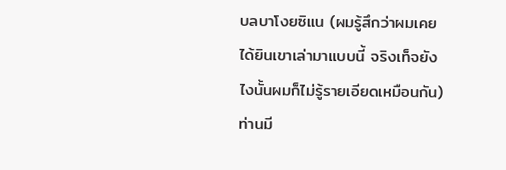บลบาโงยซิแน (ผมรู้สึกว่าผมเคยได้ยินเขาเล่ามาแบบนี้ จริงเท็จยังไงนั้นผมก็ไม่รู้รายเอียดเหมือนกัน) ท่านมี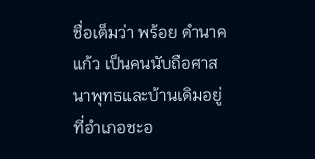ชื่อเต็มว่า พร้อย ดำนาคแก้ว เป็นคนนับถือศาสนาพุทธและบ้านเดิมอยู่ที่อำเภอชะอ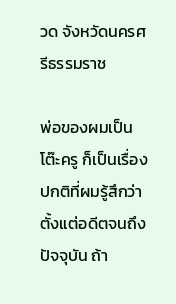วด จังหวัดนครศรีธรรมราช

พ่อของผมเป็นโต๊ะครู ก็เป็นเรื่องปกติที่ผมรู้สึกว่าตั้งแต่อดีตจนถึงปัจจุบัน ถ้า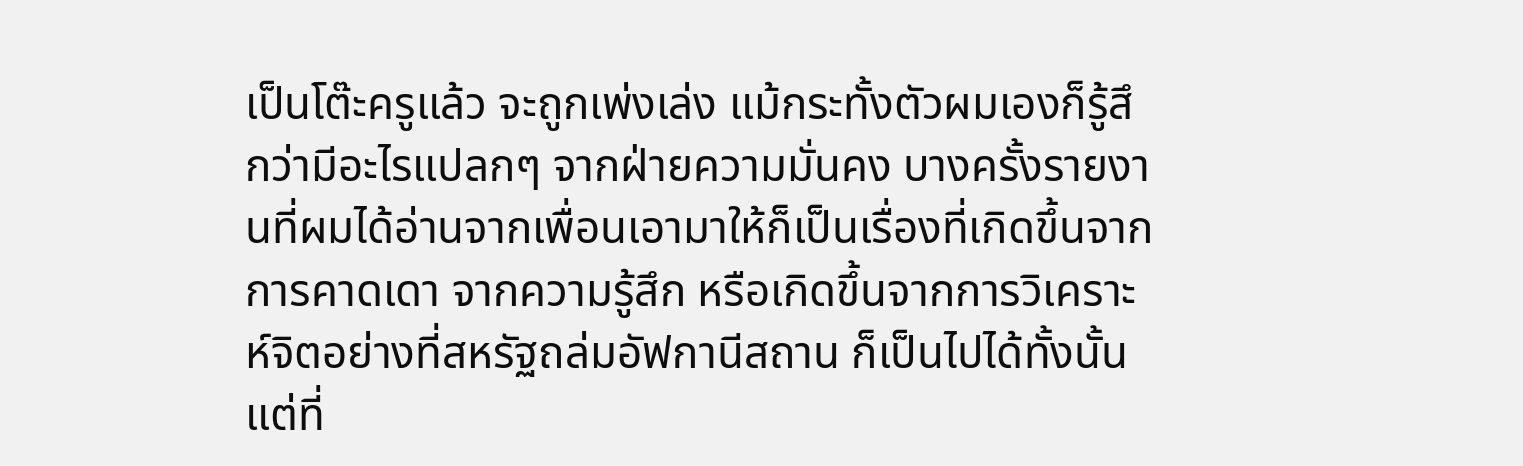เป็นโต๊ะครูแล้ว จะถูกเพ่งเล่ง แม้กระทั้งตัวผมเองก็รู้สึกว่ามีอะไรแปลกๆ จากฝ่ายความมั่นคง บางครั้งรายงานที่ผมได้อ่านจากเพื่อนเอามาให้ก็เป็นเรื่องที่เกิดขึ้นจากการคาดเดา จากความรู้สึก หรือเกิดขึ้นจากการวิเคราะห์จิตอย่างที่สหรัฐถล่มอัฟกานีสถาน ก็เป็นไปได้ทั้งนั้น แต่ที่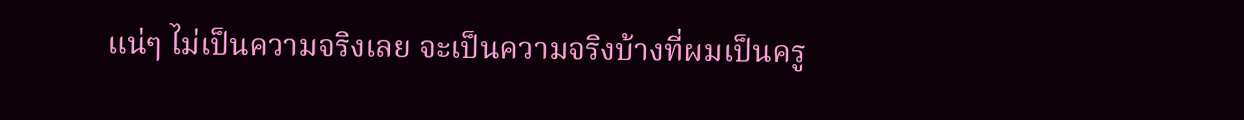แน่ๆ ไม่เป็นความจริงเลย จะเป็นความจริงบ้างที่ผมเป็นครู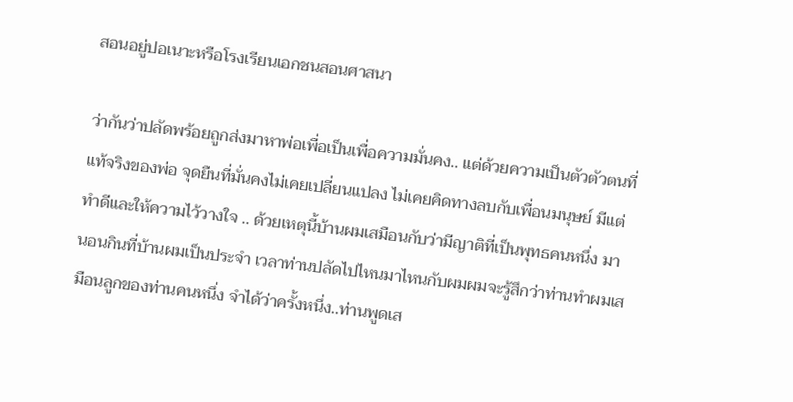สอนอยู่ปอเนาะหรือโรงเรียนเอกชนสอนศาสนา

ว่ากันว่าปลัดพร้อยถูกส่งมาหาพ่อเพื่อเป็นเพื่อความมั่นคง.. แต่ด้วยความเป็นตัวตัวตนที่แท้จริงของพ่อ จุดยืนที่มั่นคงไม่เคยเปลี่ยนแปลง ไม่เคยคิดทางลบกับเพื่อนมนุษย์ มีแต่ทำดีและให้ความไว้วางใจ .. ด้วยเหตุนี้บ้านผมเสมือนกับว่ามีญาติที่เป็นพุทธคนหนึ่ง มานอนกินที่บ้านผมเป็นประจำ เวลาท่านปลัดไปไหนมาไหนกับผมผมจะรู้สึกว่าท่านทำผมเสมือนลูกของท่านคนหนึ่ง จำได้ว่าครั้งหนึ่ง..ท่านพูดเส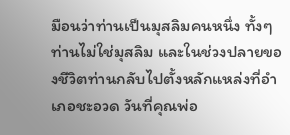มือนว่าท่านเป็นมุสลิมคนหนึ่ง ทั้งๆท่านไม่ใช่มุสลิม และในช่วงปลายของชีวิตท่านกลับไปตั้งหลักแหล่งที่อำเภอชะอวด วันที่คุณพ่อ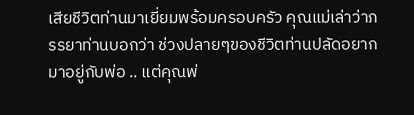เสียชีวิตท่านมาเยี่ยมพร้อมครอบครัว คุณแม่เล่าว่าภรรยาท่านบอกว่า ช่วงปลายๆของชีวิตท่านปลัดอยากมาอยู่กับพ่อ .. แต่คุณพ่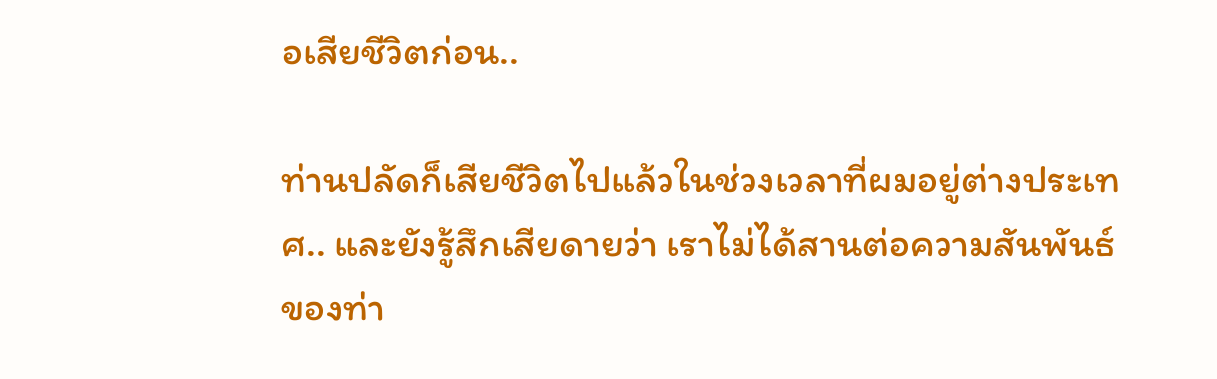อเสียชีวิตก่อน..

ท่านปลัดก็เสียชีวิตไปแล้วในช่วงเวลาที่ผมอยู่ต่างประเทศ.. และยังรู้สึกเสียดายว่า เราไม่ได้สานต่อความสันพันธ์ของท่า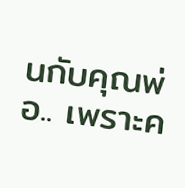นกับคุณพ่อ.. เพราะค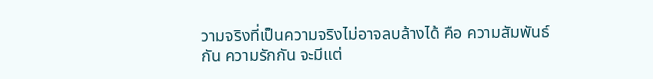วามจริงที่เป็นความจริงไม่อาจลบล้างได้ คือ ความสัมพันธ์กัน ความรักกัน จะมีแต่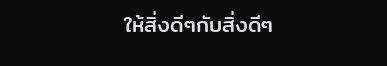ให้สิ่งดีๆกับสิ่งดีๆ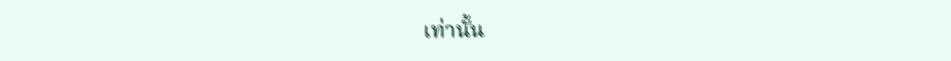เท่านั้น